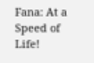Fana: At a Speed of Life!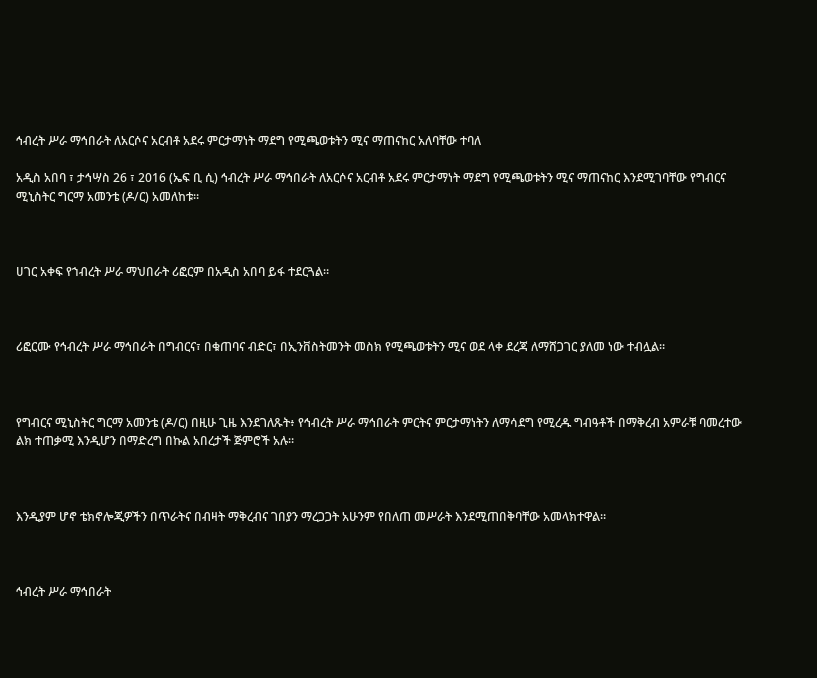ኅብረት ሥራ ማኅበራት ለአርሶና አርብቶ አደሩ ምርታማነት ማደግ የሚጫወቱትን ሚና ማጠናከር አለባቸው ተባለ

አዲስ አበባ ፣ ታኅሣስ 26 ፣ 2016 (ኤፍ ቢ ሲ) ኅብረት ሥራ ማኅበራት ለአርሶና አርብቶ አደሩ ምርታማነት ማደግ የሚጫወቱትን ሚና ማጠናከር እንደሚገባቸው የግብርና ሚኒስትር ግርማ አመንቴ (ዶ/ር) አመለከቱ።



ሀገር አቀፍ የኀብረት ሥራ ማህበራት ሪፎርም በአዲስ አበባ ይፋ ተደርጓል።



ሪፎርሙ የኅብረት ሥራ ማኅበራት በግብርና፣ በቁጠባና ብድር፣ በኢንቨስትመንት መስክ የሚጫወቱትን ሚና ወደ ላቀ ደረጃ ለማሸጋገር ያለመ ነው ተብሏል።



የግብርና ሚኒስትር ግርማ አመንቴ (ዶ/ር) በዚሁ ጊዜ እንደገለጹት፥ የኅብረት ሥራ ማኅበራት ምርትና ምርታማነትን ለማሳደግ የሚረዱ ግብዓቶች በማቅረብ አምራቹ ባመረተው ልክ ተጠቃሚ እንዲሆን በማድረግ በኩል አበረታች ጅምሮች አሉ።



እንዲያም ሆኖ ቴክኖሎጂዎችን በጥራትና በብዛት ማቅረብና ገበያን ማረጋጋት አሁንም የበለጠ መሥራት እንደሚጠበቅባቸው አመላክተዋል።



ኅብረት ሥራ ማኅበራት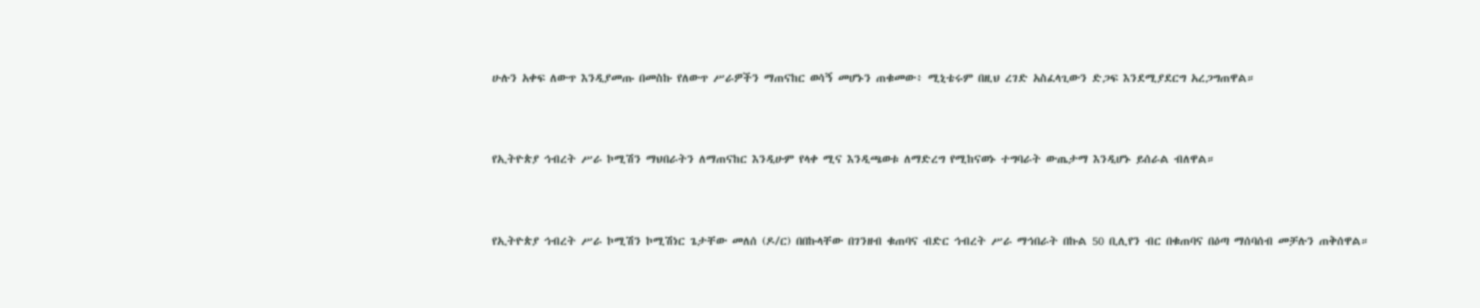ሁሉን አቀፍ ለውጥ እንዲያመጡ በመስኩ የለውጥ ሥራዎችን ማጠናከር ወሳኝ መሆኑን ጠቁመው፥ ሚኒቴሩም በዚህ ረገድ አስፈላጊውን ድጋፍ እንደሚያደርግ አረጋግጠዋል።



የኢትዮጵያ ኅብረት ሥራ ኮሚሽን ማህበራትን ለማጠናከር እንዲሁም የላቀ ሚና እንዲጫወቱ ለማድረግ የሚከናወኑ ተግባራት ውጤታማ እንዲሆኑ ይሰራል ብለዋል።



የኢትዮጵያ ኅብረት ሥራ ኮሚሽን ኮሚሽነር ጌታቸው መለሰ (ዶ/ር) በበኩላቸው በገንዘብ ቁጠባና ብድር ኅብረት ሥራ ማኅበራት በኩል 50 ቢሊየን ብር በቁጠባና በዕጣ ማሰባሰብ መቻሉን ጠቅሰዋል።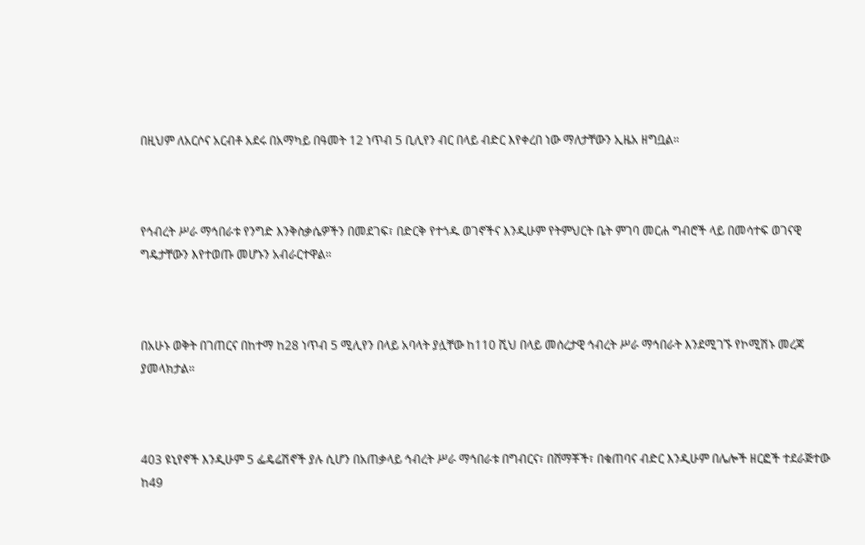በዚህም ለአርሶና አርብቶ አደሩ በአማካይ በዓመት 12 ነጥብ 5 ቢሊየን ብር በላይ ብድር እየቀረበ ነው ማለታቸውን ኢዜአ ዘግቧል።



የኅብረት ሥራ ማኅበራቱ የንግድ እንቅስቃሴዎችን በመደገፍ፣ በድርቅ የተጎዱ ወገኖችና እንዲሁም የትምህርት ቤት ምገባ መርሐ ግብሮች ላይ በመሳተፍ ወገናዊ ግዴታቸውን እየተወጡ መሆኑን አብራርተዋል።



በአሁኑ ወቅት በገጠርና በከተማ ከ28 ነጥብ 5 ሚሊየን በላይ አባላት ያሏቸው ከ110 ሺህ በላይ መሰረታዊ ኅብረት ሥራ ማኅበራት እንደሚገኙ የኮሚሽኑ መረጃ ያመላክታል።



403 ዩኒየኖች እንዲሁም 5 ፌዴሬሽኖች ያሉ ሲሆን በአጠቃላይ ኅብረት ሥራ ማኅበራቱ በግብርና፣ በሸማቾች፣ በቁጠባና ብድር እንዲሁም በሌሎች ዘርፎች ተደራጅተው ከ49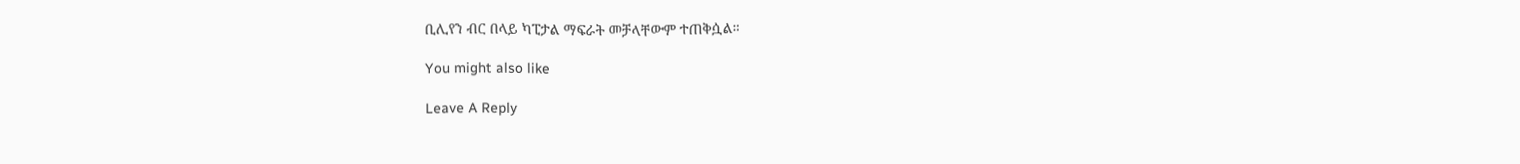ቢሊየን ብር በላይ ካፒታል ማፍራት መቻላቸውም ተጠቅሷል።

You might also like

Leave A Reply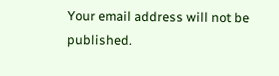Your email address will not be published.